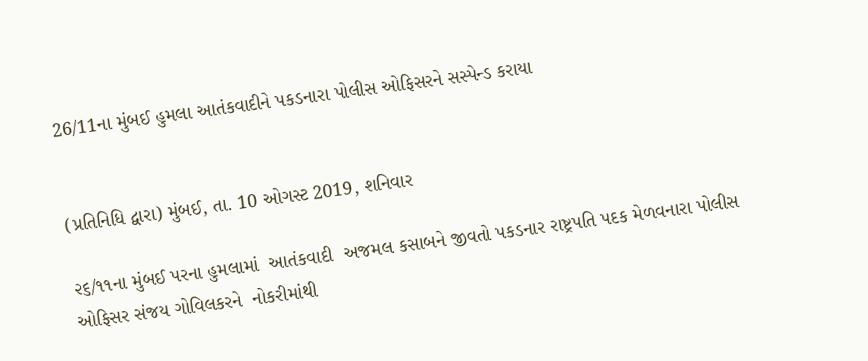26/11ના મુંબઈ હુમલા આતંકવાદીને પકડનારા પોલીસ ઓફિસરને સસ્પેન્ડ કરાયા


(પ્રતિનિધિ દ્વારા) મુંબઈ, તા. 10 ઓગસ્ટ 2019, શનિવાર

૨૬/૧૧ના મુંબઈ પરના હુમલામાં  આતંકવાદી  અજમલ કસાબને જીવતો પકડનાર રાષ્ટ્રપતિ પદક મેળવનારા પોલીસ ઓફિસર સંજય ગોવિલકરને  નોકરીમાંથી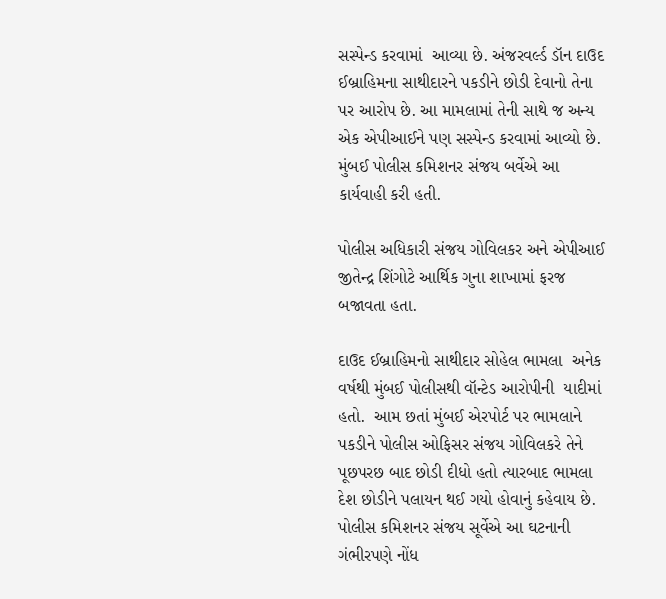સસ્પેન્ડ કરવામાં  આવ્યા છે. અંજરવર્લ્ડ ડૉન દાઉદ ઈબ્રાહિમના સાથીદારને પકડીને છોડી દેવાનો તેના પર આરોપ છે. આ મામલામાં તેની સાથે જ અન્ય એક એપીઆઈને પણ સસ્પેન્ડ કરવામાં આવ્યો છે. મુંબઈ પોલીસ કમિશનર સંજય બર્વેએ આ કાર્યવાહી કરી હતી.

પોલીસ અધિકારી સંજય ગોવિલકર અને એપીઆઈ જીતેન્દ્ર શિંગોટે આર્થિક ગુના શાખામાં ફરજ બજાવતા હતા.

દાઉદ ઈબ્રાહિમનો સાથીદાર સોહેલ ભામલા  અનેક વર્ષથી મુંબઈ પોલીસથી વૉન્ટેડ આરોપીની  યાદીમાં હતો.  આમ છતાં મુંબઈ એરપોર્ટ પર ભામલાને પકડીને પોલીસ ઓફિસર સંજય ગોવિલકરે તેને પૂછપરછ બાદ છોડી દીધો હતો ત્યારબાદ ભામલા દેશ છોડીને પલાયન થઈ ગયો હોવાનું કહેવાય છે. પોલીસ કમિશનર સંજય સૂર્વેએ આ ઘટનાની ગંભીરપણે નોંધ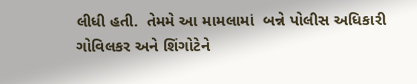લીધી હતી.  તેમમે આ મામલામાં  બન્ને પોલીસ અધિકારી ગોવિલકર અને શિંગોટેને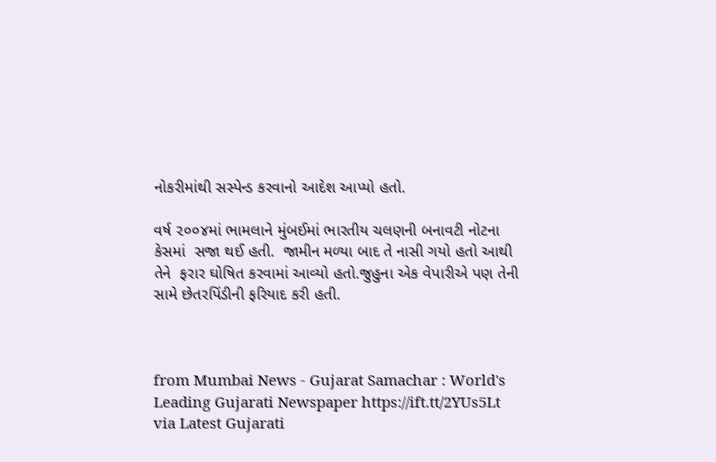નોકરીમાંથી સસ્પેન્ડ કરવાનો આદેશ આપ્યો હતો.

વર્ષ ૨૦૦૪માં ભામલાને મુંબઈમાં ભારતીય ચલણની બનાવટી નોટના કેસમાં  સજા થઈ હતી.  જામીન મળ્યા બાદ તે નાસી ગયો હતો આથી તેને  ફરાર ઘોષિત કરવામાં આવ્યો હતો.જુહુના એક વેપારીએ પણ તેની સામે છેતરપિંડીની ફરિયાદ કરી હતી.



from Mumbai News - Gujarat Samachar : World's Leading Gujarati Newspaper https://ift.tt/2YUs5Lt
via Latest Gujarati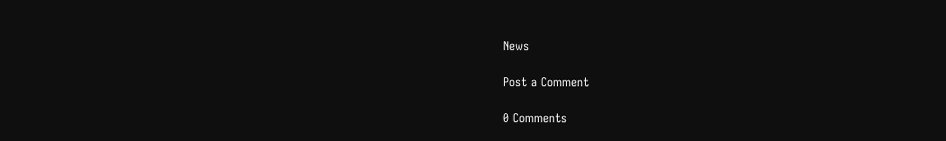News

Post a Comment

0 Comments